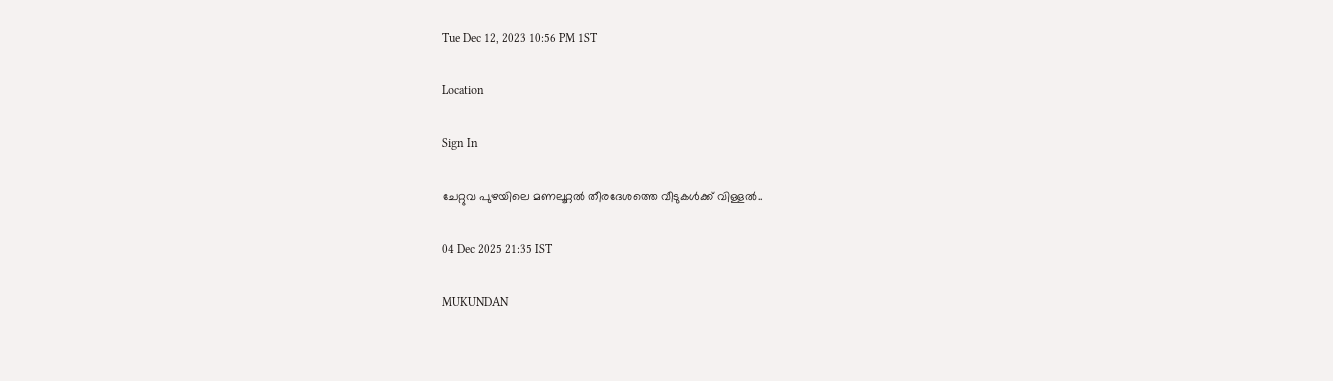Tue Dec 12, 2023 10:56 PM 1ST

Location

Sign In

ചേറ്റുവ പുഴയിലെ മണലൂറ്റൽ തീരദേശത്തെ വീടുകൾക്ക് വിള്ളൽ..

04 Dec 2025 21:35 IST

MUKUNDAN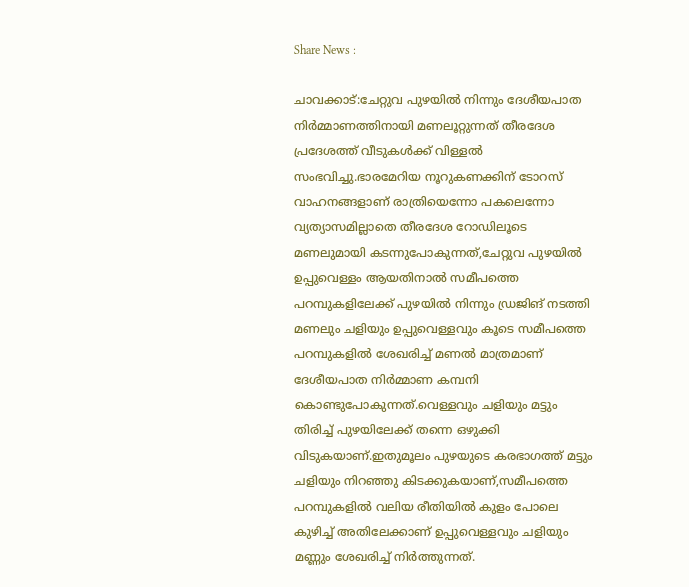Share News :

ചാവക്കാട്:ചേറ്റുവ പുഴയിൽ നിന്നും ദേശീയപാത നിർമ്മാണത്തിനായി മണലൂറ്റുന്നത് തീരദേശ പ്രദേശത്ത് വീടുകൾക്ക് വിള്ളൽ സംഭവിച്ചു.ഭാരമേറിയ നൂറുകണക്കിന് ടോറസ് വാഹനങ്ങളാണ് രാത്രിയെന്നോ പകലെന്നോ വ്യത്യാസമില്ലാതെ തീരദേശ റോഡിലൂടെ മണലുമായി കടന്നുപോകുന്നത്,ചേറ്റുവ പുഴയിൽ ഉപ്പുവെള്ളം ആയതിനാൽ സമീപത്തെ പറമ്പുകളിലേക്ക് പുഴയിൽ നിന്നും ഡ്രജിങ് നടത്തി മണലും ചളിയും ഉപ്പുവെള്ളവും കൂടെ സമീപത്തെ പറമ്പുകളിൽ ശേഖരിച്ച് മണൽ മാത്രമാണ് ദേശീയപാത നിർമ്മാണ കമ്പനി കൊണ്ടുപോകുന്നത്.വെള്ളവും ചളിയും മട്ടും തിരിച്ച് പുഴയിലേക്ക് തന്നെ ഒഴുക്കി വിടുകയാണ്.ഇതുമൂലം പുഴയുടെ കരഭാഗത്ത് മട്ടും ചളിയും നിറഞ്ഞു കിടക്കുകയാണ്,സമീപത്തെ പറമ്പുകളിൽ വലിയ രീതിയിൽ കുളം പോലെ കുഴിച്ച് അതിലേക്കാണ് ഉപ്പുവെള്ളവും ചളിയും മണ്ണും ശേഖരിച്ച് നിർത്തുന്നത്.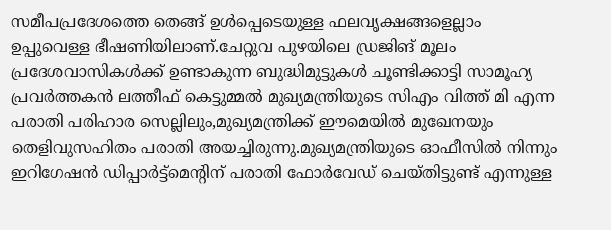സമീപപ്രദേശത്തെ തെങ്ങ് ഉൾപ്പെടെയുള്ള ഫലവൃക്ഷങ്ങളെല്ലാം ഉപ്പുവെള്ള ഭീഷണിയിലാണ്.ചേറ്റുവ പുഴയിലെ ഡ്രജിങ് മൂലം പ്രദേശവാസികൾക്ക് ഉണ്ടാകുന്ന ബുദ്ധിമുട്ടുകൾ ചൂണ്ടിക്കാട്ടി സാമൂഹ്യ പ്രവർത്തകൻ ലത്തീഫ് കെട്ടുമ്മൽ മുഖ്യമന്ത്രിയുടെ സിഎം വിത്ത് മി എന്ന പരാതി പരിഹാര സെല്ലിലും,മുഖ്യമന്ത്രിക്ക് ഈമെയിൽ മുഖേനയും തെളിവുസഹിതം പരാതി അയച്ചിരുന്നു.മുഖ്യമന്ത്രിയുടെ ഓഫീസിൽ നിന്നും ഇറിഗേഷൻ ഡിപ്പാർട്ട്മെന്റിന് പരാതി ഫോർവേഡ് ചെയ്തിട്ടുണ്ട് എന്നുള്ള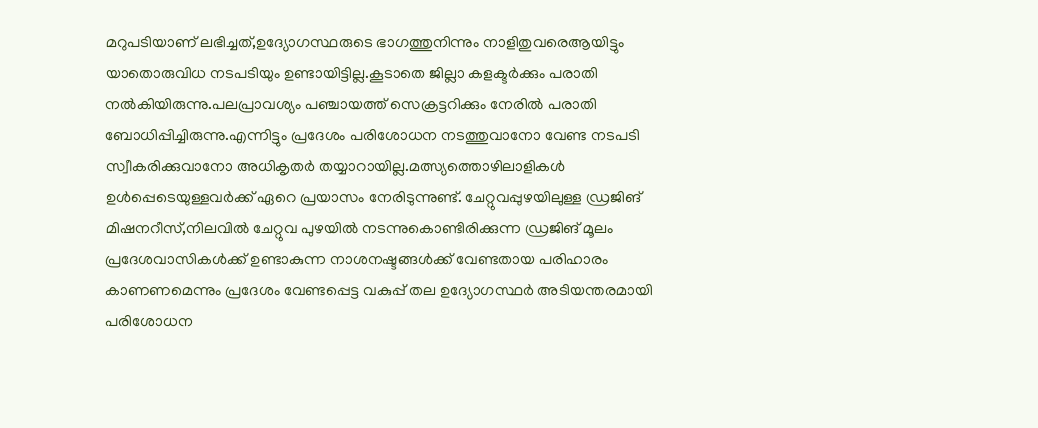മറുപടിയാണ് ലഭിച്ചത്,ഉദ്യോഗസ്ഥരുടെ ഭാഗത്തുനിന്നും നാളിതുവരെആയിട്ടും യാതൊരുവിധ നടപടിയും ഉണ്ടായിട്ടില്ല.കൂടാതെ ജില്ലാ കളക്ടർക്കും പരാതി നൽകിയിരുന്നു.പലപ്രാവശ്യം പഞ്ചായത്ത് സെക്രട്ടറിക്കും നേരിൽ പരാതി ബോധിപ്പിച്ചിരുന്നു.എന്നിട്ടും പ്രദേശം പരിശോധന നടത്തുവാനോ വേണ്ട നടപടി സ്വീകരിക്കുവാനോ അധികൃതർ തയ്യാറായില്ല.മത്സ്യത്തൊഴിലാളികൾ ഉൾപ്പെടെയുള്ളവർക്ക് ഏറെ പ്രയാസം നേരിടുന്നുണ്ട്. ചേറ്റുവപ്പുഴയിലുള്ള ഡ്രജിങ് മിഷനറീസ്,നിലവിൽ ചേറ്റുവ പുഴയിൽ നടന്നുകൊണ്ടിരിക്കുന്ന ഡ്രജിങ് മൂലം പ്രദേശവാസികൾക്ക് ഉണ്ടാകുന്ന നാശനഷ്ടങ്ങൾക്ക് വേണ്ടതായ പരിഹാരം കാണണമെന്നും പ്രദേശം വേണ്ടപ്പെട്ട വകുപ്പ് തല ഉദ്യോഗസ്ഥർ അടിയന്തരമായി പരിശോധന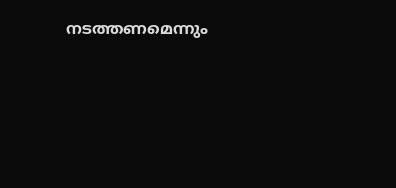നടത്തണമെന്നും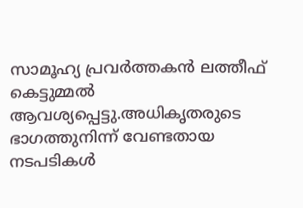സാമൂഹ്യ പ്രവർത്തകൻ ലത്തീഫ് കെട്ടുമ്മൽ ആവശ്യപ്പെട്ടു.അധികൃതരുടെ ഭാഗത്തുനിന്ന് വേണ്ടതായ നടപടികൾ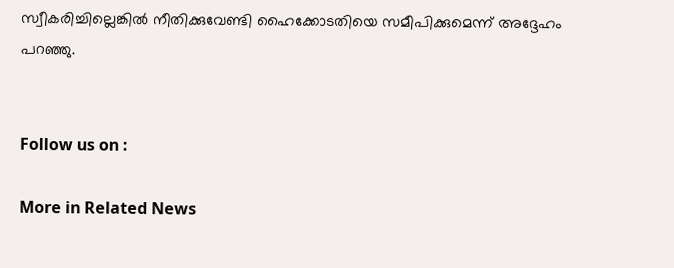സ്വീകരിച്ചില്ലെങ്കിൽ നീതിക്കുവേണ്ടി ഹൈക്കോടതിയെ സമീപിക്കുമെന്ന് അദ്ദേഹം പറഞ്ഞു.


Follow us on :

More in Related News